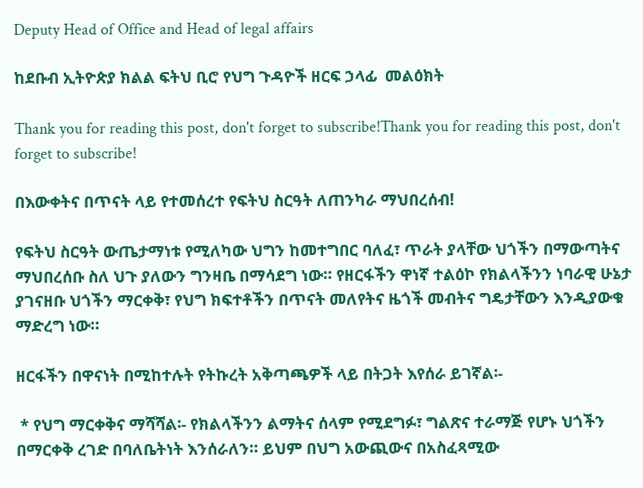Deputy Head of Office and Head of legal affairs

ከደቡብ ኢትዮጵያ ክልል ፍትህ ቢሮ የህግ ጉዳዮች ዘርፍ ኃላፊ  መልዕክት

Thank you for reading this post, don't forget to subscribe!Thank you for reading this post, don't forget to subscribe!

በእውቀትና በጥናት ላይ የተመሰረተ የፍትህ ስርዓት ለጠንካራ ማህበረሰብ!

የፍትህ ስርዓት ውጤታማነቱ የሚለካው ህግን ከመተግበር ባለፈ፣ ጥራት ያላቸው ህጎችን በማውጣትና ማህበረሰቡ ስለ ህጉ ያለውን ግንዛቤ በማሳደግ ነው። የዘርፋችን ዋነኛ ተልዕኮ የክልላችንን ነባራዊ ሁኔታ ያገናዘቡ ህጎችን ማርቀቅ፣ የህግ ክፍተቶችን በጥናት መለየትና ዜጎች መብትና ግዴታቸውን እንዲያውቁ ማድረግ ነው።

ዘርፋችን በዋናነት በሚከተሉት የትኩረት አቅጣጫዎች ላይ በትጋት እየሰራ ይገኛል፡-

 * የህግ ማርቀቅና ማሻሻል፡- የክልላችንን ልማትና ሰላም የሚደግፉ፣ ግልጽና ተራማጅ የሆኑ ህጎችን በማርቀቅ ረገድ በባለቤትነት እንሰራለን። ይህም በህግ አውጪውና በአስፈጻሚው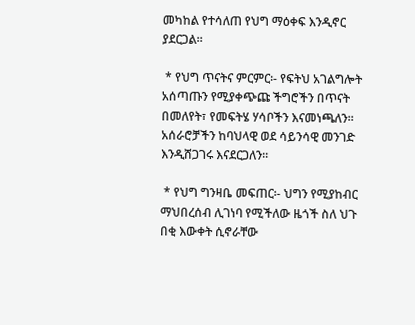መካከል የተሳለጠ የህግ ማዕቀፍ እንዲኖር ያደርጋል።

 * የህግ ጥናትና ምርምር፡- የፍትህ አገልግሎት አሰጣጡን የሚያቀጭጩ ችግሮችን በጥናት በመለየት፣ የመፍትሄ ሃሳቦችን እናመነጫለን። አሰራሮቻችን ከባህላዊ ወደ ሳይንሳዊ መንገድ እንዲሸጋገሩ እናደርጋለን።

 * የህግ ግንዛቤ መፍጠር፡- ህግን የሚያከብር ማህበረሰብ ሊገነባ የሚችለው ዜጎች ስለ ህጉ በቂ እውቀት ሲኖራቸው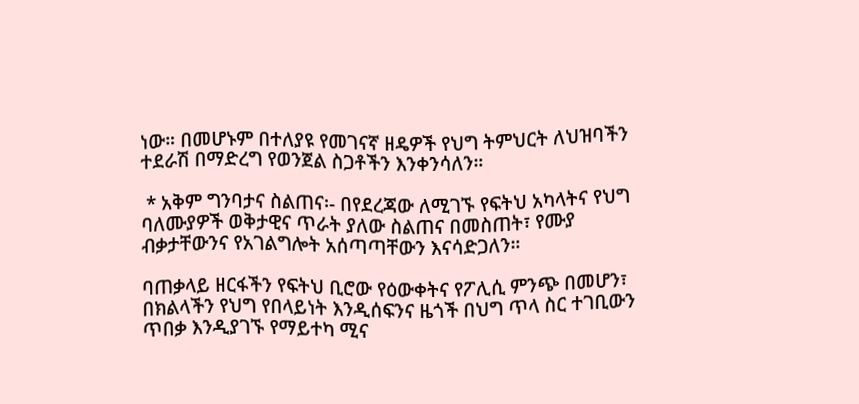ነው። በመሆኑም በተለያዩ የመገናኛ ዘዴዎች የህግ ትምህርት ለህዝባችን ተደራሽ በማድረግ የወንጀል ስጋቶችን እንቀንሳለን።

 * አቅም ግንባታና ስልጠና፡- በየደረጃው ለሚገኙ የፍትህ አካላትና የህግ ባለሙያዎች ወቅታዊና ጥራት ያለው ስልጠና በመስጠት፣ የሙያ ብቃታቸውንና የአገልግሎት አሰጣጣቸውን እናሳድጋለን።

ባጠቃላይ ዘርፋችን የፍትህ ቢሮው የዕውቀትና የፖሊሲ ምንጭ በመሆን፣ በክልላችን የህግ የበላይነት እንዲሰፍንና ዜጎች በህግ ጥላ ስር ተገቢውን ጥበቃ እንዲያገኙ የማይተካ ሚና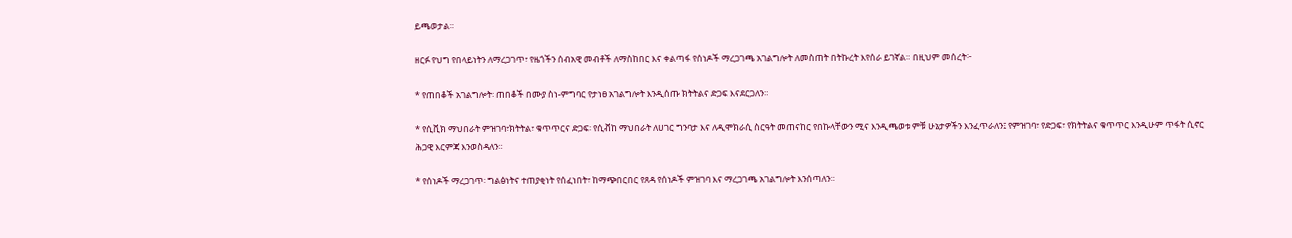ይጫወታል።

ዘርፉ የህግ የበላይነትን ለማረጋገጥ፣ የዜጎችን ሰብአዊ መብቶች ለማስከበር እና ቀልጣፋ የሰነዶች ማረጋገጫ አገልግሎት ለመስጠት በትኩረት እየሰራ ይገኛል። በዚህም መሰረት፦

* የጠበቆች አገልግሎት፡ ጠበቆች በሙያ ስነ-ምግባር የታነፀ አገልግሎት እንዲሰጡ ክትትልና ድጋፍ እናደርጋለን።

* የሲቪክ ማህበራት ምዝገባ፣ክትትል፣ ቁጥጥርና ድጋፍ፡ የሲቭከ ማህበራት ለሀገር ግንባታ እና ለዲሞክራሲ ስርዓት መጠናከር የበኩላቸውን ሚና እንዲጫወቱ ምቹ ሁኔታዎችን እንፈጥራለን፤ የምዝገባ፣ የድጋፍ፣ የክትትልና ቁጥጥር እንዲሁም ጥፋት ሲኖር ሕጋዊ እርምጃ እንወስዳለን።

* የሰነዶች ማረጋገጥ፡ ግልፅነትና ተጠያቂነት የሰፈነበት፣ ከማጭበርበር የጸዳ የሰነዶች ምዝገባ እና ማረጋገጫ አገልግሎት እንሰጣለን።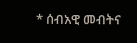* ሰብአዊ መብትና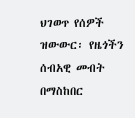ህገወጥ የሰዎች ዝውውር፡ የዜጎችን ሰብአዊ መብት በማስከበር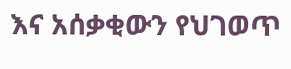እና አሰቃቂውን የህገወጥ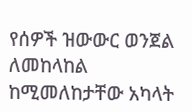የሰዎች ዝውውር ወንጀል ለመከላከል ከሚመለከታቸው አካላት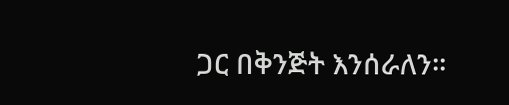ጋር በቅንጅት እንሰራለን።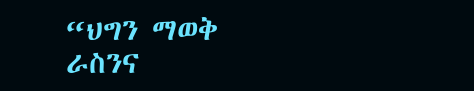“ህግን ማወቅ ራስንና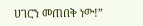ሀገርን መጠበቅ ነው!”